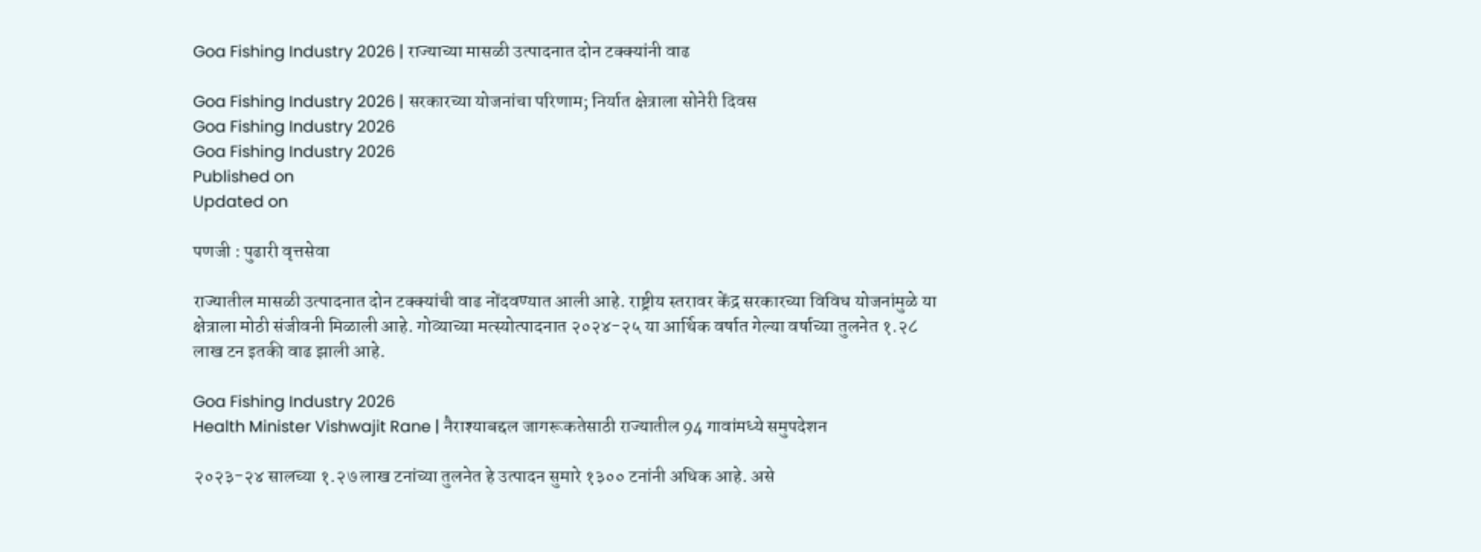Goa Fishing Industry 2026 | राज्याच्या मासळी उत्पादनात दोन टक्क्यांनी वाढ

Goa Fishing Industry 2026 | सरकारच्या योजनांचा परिणाम; निर्यात क्षेत्राला सोनेरी दिवस
Goa Fishing Industry 2026
Goa Fishing Industry 2026
Published on
Updated on

पणजी : पुढारी वृत्तसेवा

राज्यातील मासळी उत्पादनात दोन टक्क्यांची वाढ नोंदवण्यात आली आहे. राष्ट्रीय स्तरावर केंद्र सरकारच्या विविध योजनांमुळे या क्षेत्राला मोठी संजीवनी मिळाली आहे. गोव्याच्या मत्स्योत्पादनात २०२४-२५ या आर्थिक वर्षात गेल्या वर्षाच्या तुलनेत १.२८ लाख टन इतकी वाढ झाली आहे.

Goa Fishing Industry 2026
Health Minister Vishwajit Rane | नैराश्याबद्दल जागरूकतेसाठी राज्यातील 94 गावांमध्ये समुपदेशन

२०२३-२४ सालच्या १.२७ लाख टनांच्या तुलनेत हे उत्पादन सुमारे १३०० टनांनी अधिक आहे. असे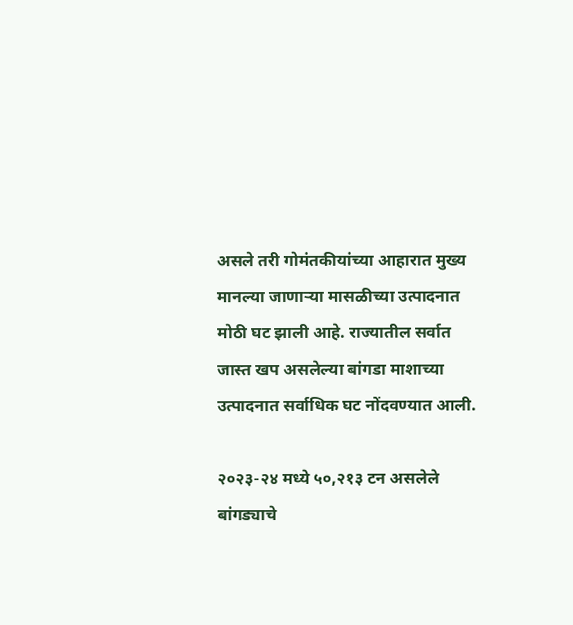असले तरी गोमंतकीयांच्या आहारात मुख्य मानल्या जाणाऱ्या मासळीच्या उत्पादनात मोठी घट झाली आहे. राज्यातील सर्वात जास्त खप असलेल्या बांगडा माशाच्या उत्पादनात सर्वाधिक घट नोंदवण्यात आली.

२०२३-२४ मध्ये ५०,२१३ टन असलेले बांगड्याचे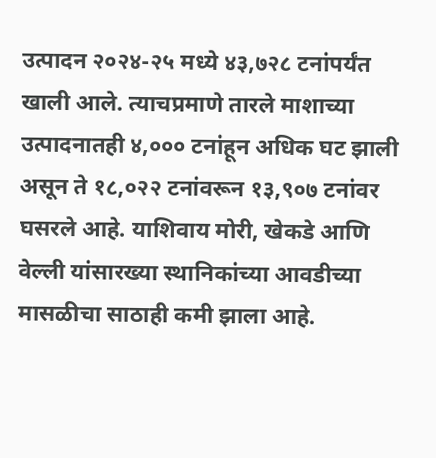उत्पादन २०२४-२५ मध्ये ४३,७२८ टनांपर्यंत खाली आले. त्याचप्रमाणे तारले माशाच्या उत्पादनातही ४,००० टनांहून अधिक घट झाली असून ते १८,०२२ टनांवरून १३,९०७ टनांवर घसरले आहे. याशिवाय मोरी, खेकडे आणि वेल्ली यांसारख्या स्थानिकांच्या आवडीच्या मासळीचा साठाही कमी झाला आहे.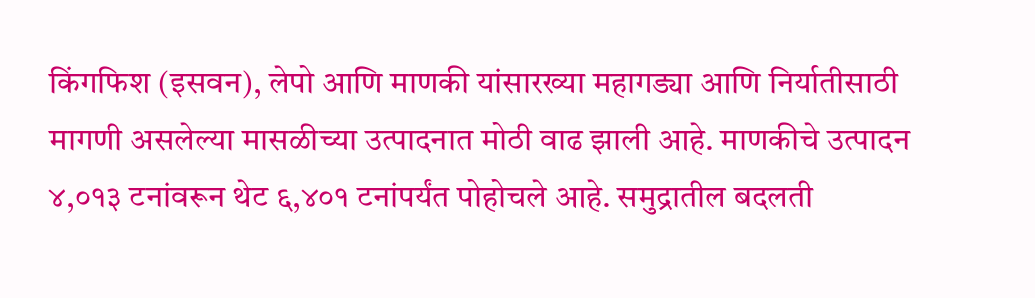किंगफिश (इसवन), लेपो आणि माणकी यांसारख्या महागड्या आणि निर्यातीसाठी मागणी असलेल्या मासळीच्या उत्पादनात मोठी वाढ झाली आहे. माणकीचे उत्पादन ४,०१३ टनांवरून थेट ६,४०१ टनांपर्यंत पोहोचले आहे. समुद्रातील बदलती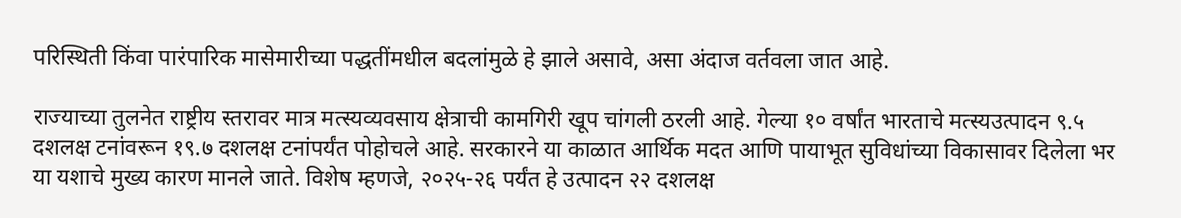परिस्थिती किंवा पारंपारिक मासेमारीच्या पद्धतींमधील बदलांमुळे हे झाले असावे, असा अंदाज वर्तवला जात आहे.

राज्याच्या तुलनेत राष्ट्रीय स्तरावर मात्र मत्स्यव्यवसाय क्षेत्राची कामगिरी खूप चांगली ठरली आहे. गेल्या १० वर्षांत भारताचे मत्स्यउत्पादन ९.५ दशलक्ष टनांवरून १९.७ दशलक्ष टनांपर्यंत पोहोचले आहे. सरकारने या काळात आर्थिक मदत आणि पायाभूत सुविधांच्या विकासावर दिलेला भर या यशाचे मुख्य कारण मानले जाते. विशेष म्हणजे, २०२५-२६ पर्यंत हे उत्पादन २२ दशलक्ष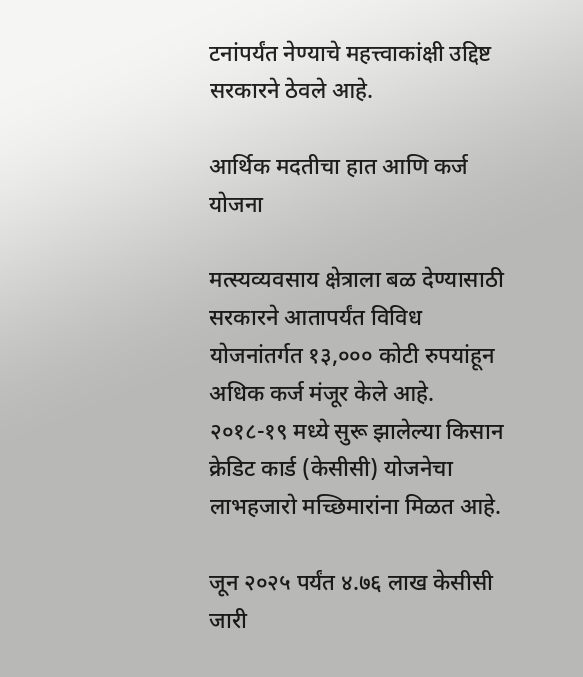टनांपर्यंत नेण्याचे महत्त्वाकांक्षी उद्दिष्ट सरकारने ठेवले आहे.

आर्थिक मदतीचा हात आणि कर्ज योजना

मत्स्यव्यवसाय क्षेत्राला बळ देण्यासाठी सरकारने आतापर्यंत विविध योजनांतर्गत १३,००० कोटी रुपयांहून अधिक कर्ज मंजूर केले आहे. २०१८-१९ मध्ये सुरू झालेल्या किसान क्रेडिट कार्ड (केसीसी) योजनेचा लाभहजारो मच्छिमारांना मिळत आहे.

जून २०२५ पर्यंत ४.७६ लाख केसीसी जारी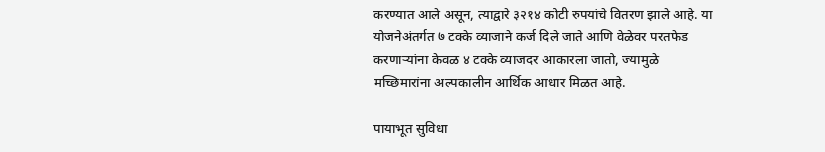करण्यात आले असून, त्याद्वारे ३२१४ कोटी रुपयांचे वितरण झाले आहे. या योजनेअंतर्गत ७ टक्के व्याजाने कर्ज दिले जाते आणि वेळेवर परतफेड करणाऱ्यांना केवळ ४ टक्के व्याजदर आकारला जातो, ज्यामुळे मच्छिमारांना अल्पकालीन आर्थिक आधार मिळत आहे.

पायाभूत सुविधा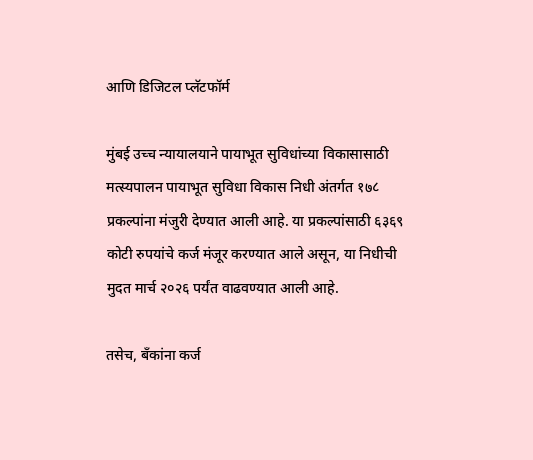आणि डिजिटल प्लॅटफॉर्म

मुंबई उच्च न्यायालयाने पायाभूत सुविधांच्या विकासासाठी मत्स्यपालन पायाभूत सुविधा विकास निधी अंतर्गत १७८ प्रकल्पांना मंजुरी देण्यात आली आहे. या प्रकल्पांसाठी ६३६९ कोटी रुपयांचे कर्ज मंजूर करण्यात आले असून, या निधीची मुदत मार्च २०२६ पर्यंत वाढवण्यात आली आहे.

तसेच, बँकांना कर्ज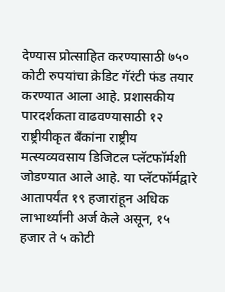देण्यास प्रोत्साहित करण्यासाठी ७५० कोटी रुपयांचा क्रेडिट गॅरंटी फंड तयार करण्यात आला आहे. प्रशासकीय पारदर्शकता वाढवण्यासाठी १२ राष्ट्रीयीकृत बँकांना राष्ट्रीय मत्स्यव्यवसाय डिजिटल प्लॅटफॉर्मशी जोडण्यात आले आहे. या प्लॅटफॉर्मद्वारे आतापर्यंत १९ हजारांहून अधिक लाभार्थ्यांनी अर्ज केले असून, १५ हजार ते ५ कोटी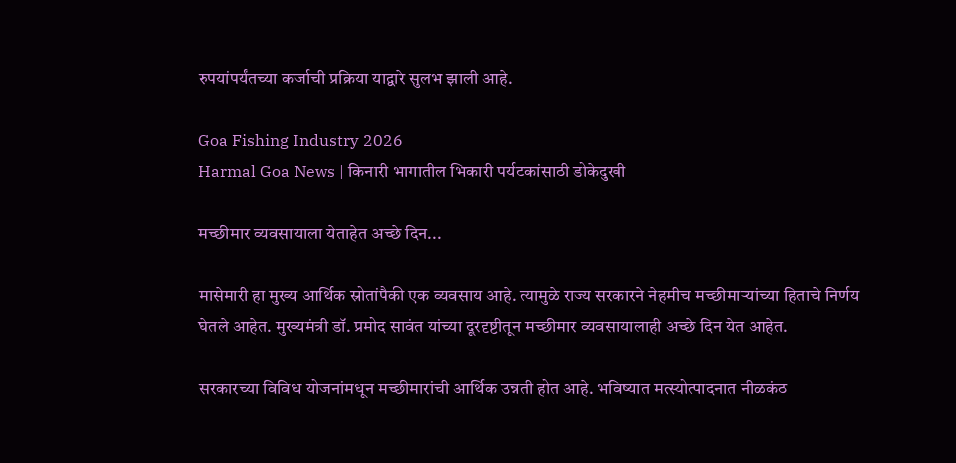रुपयांपर्यंतच्या कर्जाची प्रक्रिया याद्वारे सुलभ झाली आहे.

Goa Fishing Industry 2026
Harmal Goa News | किनारी भागातील भिकारी पर्यटकांसाठी डोकेदुखी

मच्छीमार व्यवसायाला येताहेत अच्छे दिन...

मासेमारी हा मुख्य आर्थिक स्रोतांपैकी एक व्यवसाय आहे. त्यामुळे राज्य सरकारने नेहमीच मच्छीमाऱ्यांच्या हिताचे निर्णय घेतले आहेत. मुख्यमंत्री डॉ. प्रमोद सावंत यांच्या दूरदृष्टीतून मच्छीमार व्यवसायालाही अच्छे दिन येत आहेत.

सरकारच्या विविध योजनांमधून मच्छीमारांची आर्थिक उन्नती होत आहे. भविष्यात मत्स्योत्पादनात नीळकंठ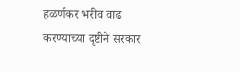हळर्णकर भरीव वाढ करण्याच्या दृष्टीने सरकार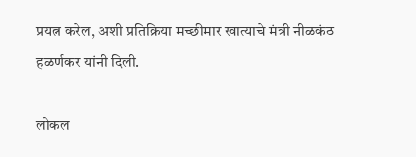प्रयत्न करेल, अशी प्रतिक्रिया मच्छीमार खात्याचे मंत्री नीळकंठ हळर्णकर यांनी दिली.

लोकल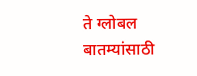ते ग्लोबल बातम्यांसाठी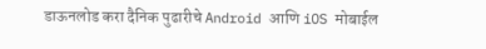डाऊनलोड करा दैनिक पुढारीचे Android आणि iOS मोबाईल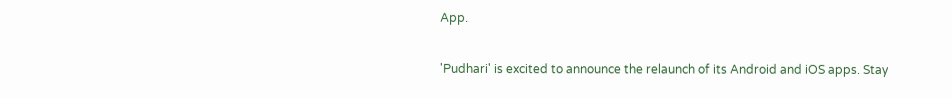App.

'Pudhari' is excited to announce the relaunch of its Android and iOS apps. Stay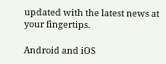updated with the latest news at your fingertips.

Android and iOS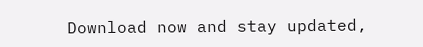Download now and stay updated,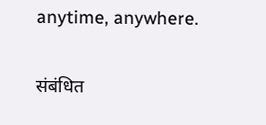anytime, anywhere.

संबंधित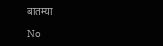बातम्या

No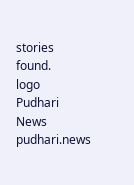stories found.
logo
Pudhari News
pudhari.news